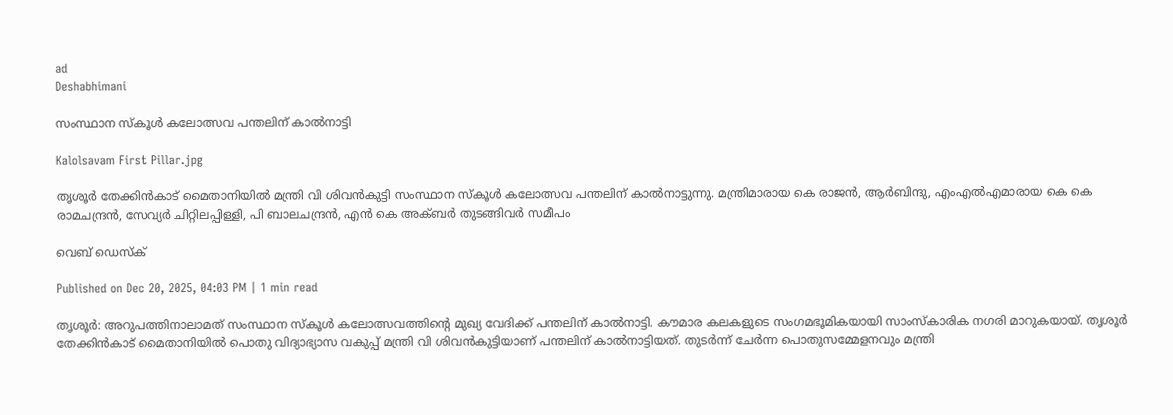ad
Deshabhimani

സംസ്ഥാന സ്കൂൾ കലോത്സവ പന്തലിന്‌ കാൽനാട്ടി

Kalolsavam First Pillar.jpg

തൃശൂർ തേക്കിൻകാട്‌ മൈതാനിയിൽ മന്ത്രി വി ശിവൻകുട്ടി സംസ്ഥാന സ്കൂൾ കലോത്സവ പന്തലിന്‌ കാൽനാട്ടുന്നു. മന്ത്രിമാരായ കെ രാജൻ, ആർബിന്ദു, എംഎൽഎമാരായ കെ കെ രാമചന്ദ്രൻ, സേവ്യർ ചിറ്റിലപ്പിള്ളി, പി ബാലചന്ദ്രൻ‍‍‍, എൻ കെ അക്‌ബർ തുടങ്ങിവർ സമീപം

വെബ് ഡെസ്ക്

Published on Dec 20, 2025, 04:03 PM | 1 min read

തൃശൂർ: അറുപത്തിനാലാമത്‌ സംസ്ഥാന സ്കൂൾ കലോത്സവത്തിന്റെ മുഖ്യ വേദിക്ക്‌ പന്തലിന്‌ കാൽനാട്ടി. ക‍ൗമാര കലകളുടെ സംഗമഭൂമികയായി സാംസ്‌കാരിക നഗരി മാറുകയായ്‌. തൃശൂർ തേക്കിൻകാട്‌ മൈതാനിയിൽ പൊതു വിദ്യാഭ്യാസ വകുപ്പ് മന്ത്രി വി ശിവൻകുട്ടിയാണ്‌ പന്തലിന്‌ കാൽനാട്ടിയത്‌. തുടർന്ന്‌ ചേർന്ന പൊതുസമ്മേളനവും മന്ത്രി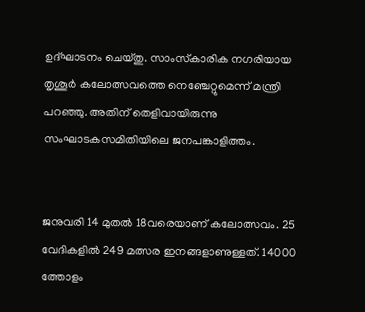ഉദ്‌ഘാടനം ചെയ്‌തു. സാംസ്‌കാരിക നഗരിയായ തൃശൂർ കലോത്സവത്തെ നെഞ്ചേറ്റുമെന്ന്‌ മന്ത്രി പറഞ്ഞു. അതിന്‌ തെളിവായിരുന്നു സംഘാടകസമിതിയിലെ ജനപങ്കാളിത്തം.


ജനുവരി 14 മുതൽ 18വരെയാണ്‌ കലോത്സവം. 25 വേദികളിൽ 249 മത്സര ഇനങ്ങളാണുള്ളത്‌. 14000 ത്തോളം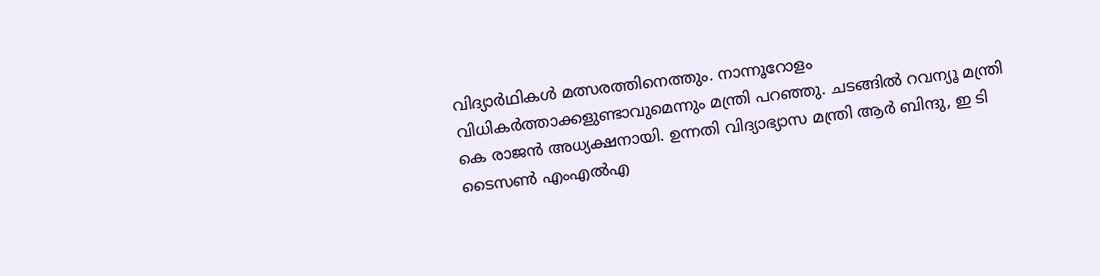വിദ്യാർഥികൾ മത്സരത്തിനെത്തും. നാന്നൂറോളം വിധികർത്താക്കളുണ്ടാവുമെന്നും മന്ത്രി പറഞ്ഞു. ചടങ്ങിൽ റവന്യൂ മന്ത്രി കെ രാജൻ അധ്യക്ഷനായി. ഉന്നതി വിദ്യാഭ്യാസ മന്ത്രി ആർ ബിന്ദു‍‍‍, ഇ ടി ടൈസൺ എംഎൽഎ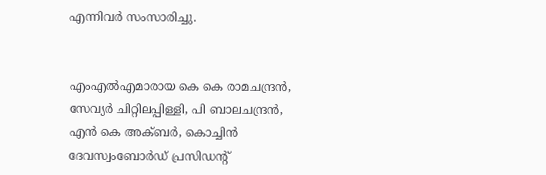എന്നിവർ സംസാരിച്ചു.


എംഎൽഎമാരായ കെ കെ രാമചന്ദ്രൻ, സേവ്യർ ചിറ്റിലപ്പിള്ളി, പി ബാലചന്ദ്രൻ‍‍‍, എൻ കെ അക്‌ബർ, കൊച്ചിൻ ദേവസ്വംബോർഡ്‌ പ്രസിഡന്റ്‌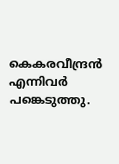കെകരവീന്ദ്രൻ എന്നിവർ പങ്കെടുത്തു.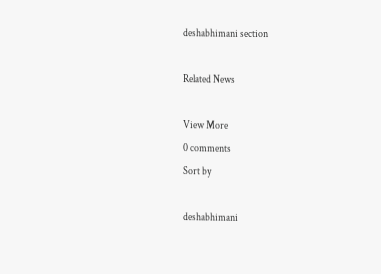deshabhimani section

Related News

View More
0 comments
Sort by

deshabhimani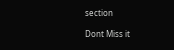section

Dont Miss it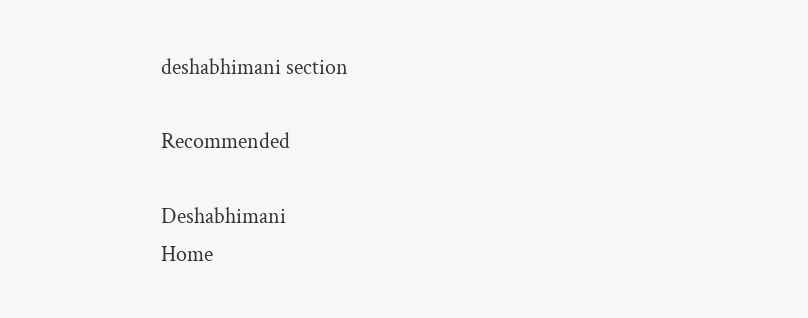deshabhimani section

Recommended

Deshabhimani
Home